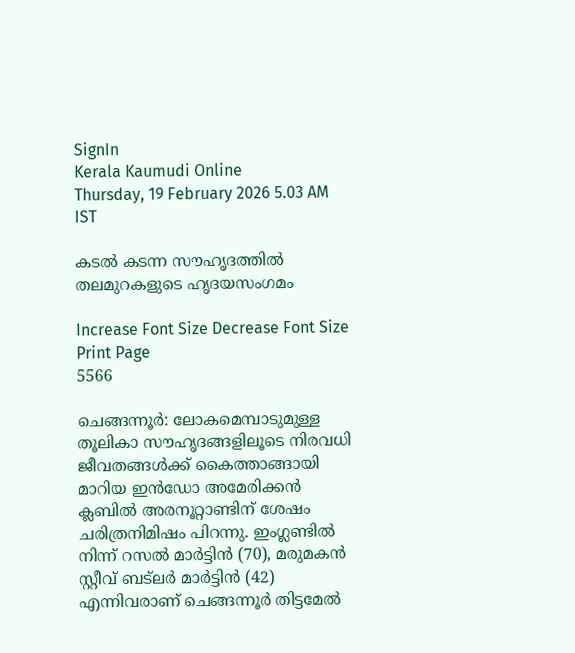SignIn
Kerala Kaumudi Online
Thursday, 19 February 2026 5.03 AM IST

കടൽ കടന്ന സൗഹൃദത്തിൽ തലമുറകളുടെ ഹൃദയസംഗമം

Increase Font Size Decrease Font Size Print Page
5566

ചെങ്ങന്നൂർ: ലോകമെമ്പാടുമുള്ള തൂലികാ സൗഹൃദങ്ങളിലൂടെ നിരവധി ജീവതങ്ങൾക്ക് കൈത്താങ്ങായി മാറിയ ഇൻഡോ അമേരിക്കൻ ക്ലബിൽ അരനൂറ്റാണ്ടിന് ശേഷം ചരിത്രനിമിഷം പിറന്നു. ഇംഗ്ലണ്ടിൽ നിന്ന് റസൽ മാർട്ടിൻ (70), മരുമകൻ സ്റ്റീവ് ബട്ലർ മാർട്ടിൻ (42) എന്നിവരാണ് ചെങ്ങന്നൂർ തിട്ടമേൽ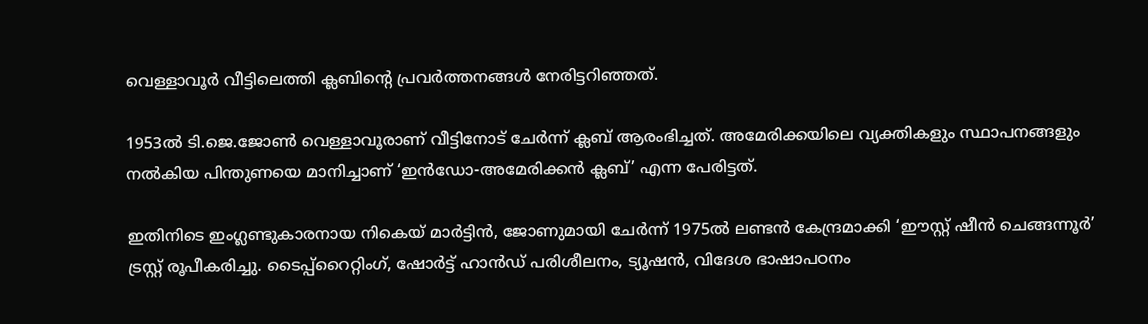വെള്ളാവൂർ വീട്ടിലെത്തി ക്ലബിന്റെ പ്രവർത്തനങ്ങൾ നേരിട്ടറിഞ്ഞത്.

1953ൽ ടി.ജെ.ജോൺ വെള്ളാവൂരാണ് വീട്ടിനോട് ചേർന്ന് ക്ലബ് ആരംഭിച്ചത്. അമേരിക്കയിലെ വ്യക്തികളും സ്ഥാപനങ്ങളും നൽകിയ പിന്തുണയെ മാനിച്ചാണ് ‘ഇൻഡോ-അമേരിക്കൻ ക്ലബ്’ എന്ന പേരിട്ടത്.

ഇതിനിടെ ഇംഗ്ലണ്ടുകാരനായ നികെയ് മാർട്ടിൻ, ജോണുമായി ചേർന്ന് 1975ൽ ലണ്ടൻ കേന്ദ്രമാക്കി ‘ഈസ്റ്റ് ഷീൻ ചെങ്ങന്നൂർ’ ട്രസ്റ്റ് രൂപീകരിച്ചു. ടൈപ്പ്റൈറ്റിംഗ്, ഷോർട്ട് ഹാൻഡ് പരിശീലനം, ട്യൂഷൻ, വിദേശ ഭാഷാപഠനം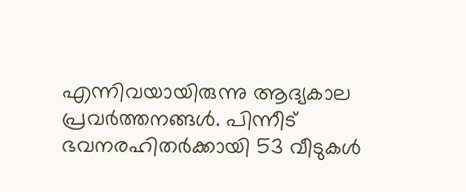എന്നിവയായിരുന്നു ആദ്യകാല പ്രവർത്തനങ്ങൾ. പിന്നീട് ഭവനരഹിതർക്കായി 53 വീടുകൾ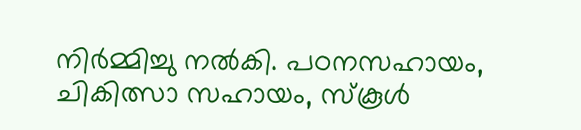നിർമ്മിച്ചു നൽകി. പഠനസഹായം, ചികിത്സാ സഹായം, സ്കൂൾ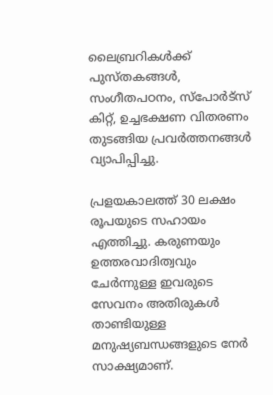ലൈബ്രറികൾക്ക് പുസ്തകങ്ങൾ, സംഗീതപഠനം, സ്പോർട്സ് കിറ്റ്, ഉച്ചഭക്ഷണ വിതരണം തുടങ്ങിയ പ്രവർത്തനങ്ങൾ വ്യാപിപ്പിച്ചു.

പ്രളയകാലത്ത് 30 ലക്ഷം രൂപയുടെ സഹായം എത്തിച്ചു. കരുണയും ഉത്തരവാദിത്വവും ചേർന്നുള്ള ഇവരുടെ സേവനം അതിരുകൾ താണ്ടിയുള്ള മനുഷ്യബന്ധങ്ങളുടെ നേർ സാക്ഷ്യമാണ്.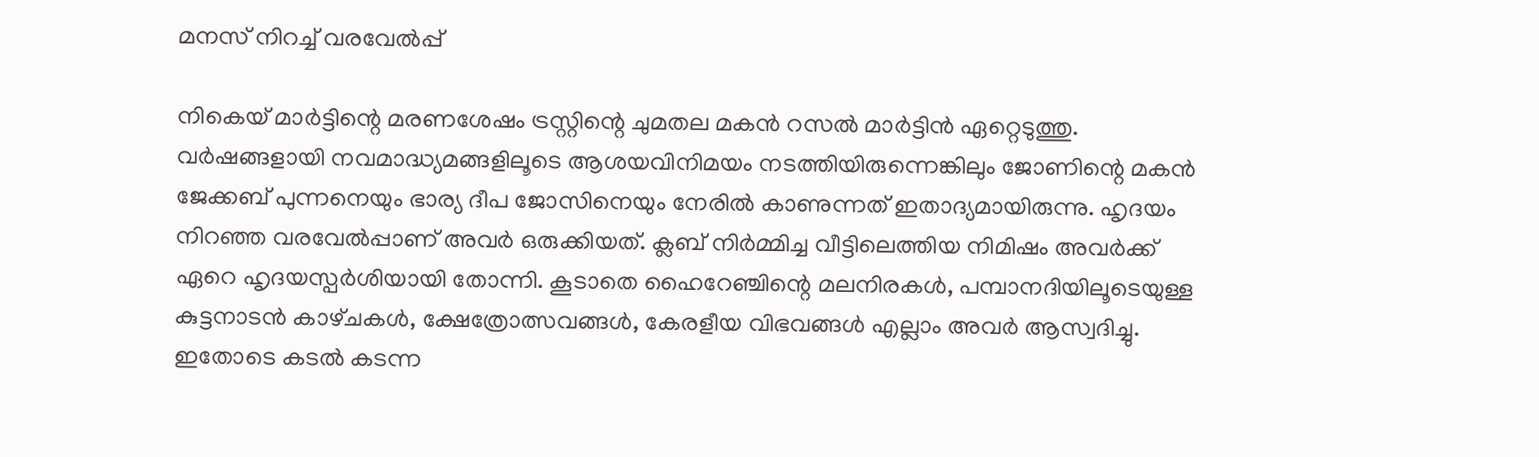മനസ് നിറച്ച് വരവേൽപ്പ്

നികെയ് മാർട്ടിന്റെ മരണശേഷം ട്രസ്റ്റിന്റെ ചുമതല മകൻ റസൽ മാർട്ടിൻ ഏറ്റെടുത്തു. വർഷങ്ങളായി നവമാദ്ധ്യമങ്ങളിലൂടെ ആശയവിനിമയം നടത്തിയിരുന്നെങ്കിലും ജോണിന്റെ മകൻ ജേക്കബ് പുന്നനെയും ഭാര്യ ദീപ ജോസിനെയും നേരിൽ കാണുന്നത് ഇതാദ്യമായിരുന്നു. ഹൃദയം നിറഞ്ഞ വരവേൽപ്പാണ് അവർ ഒരുക്കിയത്. ക്ലബ് നിർമ്മിച്ച വീട്ടിലെത്തിയ നിമിഷം അവർക്ക് ഏറെ ഹൃദയസ്പർശിയായി തോന്നി. കൂടാതെ ഹൈറേഞ്ചിന്റെ മലനിരകൾ, പമ്പാനദിയിലൂടെയുള്ള കുട്ടനാടൻ കാഴ്‌ചകൾ, ക്ഷേത്രോത്സവങ്ങൾ, കേരളീയ വിഭവങ്ങൾ എല്ലാം അവർ ആസ്വദിച്ചു. ഇതോടെ കടൽ കടന്ന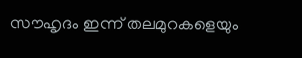സൗഹൃദം ഇന്ന് തലമുറകളെയും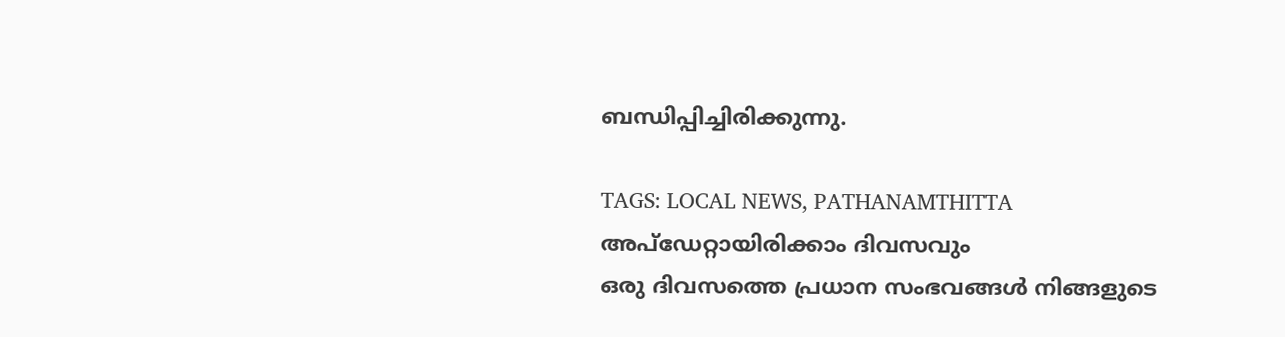ബന്ധിപ്പിച്ചിരിക്കുന്നു.

TAGS: LOCAL NEWS, PATHANAMTHITTA
അപ്ഡേറ്റായിരിക്കാം ദിവസവും
ഒരു ദിവസത്തെ പ്രധാന സംഭവങ്ങൾ നിങ്ങളുടെ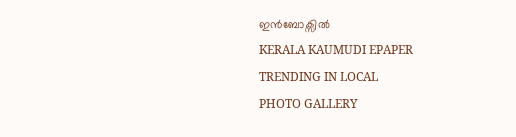ഇൻബോക്സിൽ
KERALA KAUMUDI EPAPER
TRENDING IN LOCAL
PHOTO GALLERY